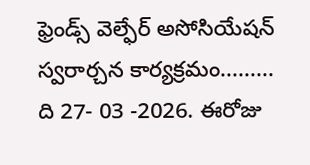ఫ్రెండ్స్ వెల్ఫేర్ అసోసియేషన్ స్వరార్చన కార్యక్రమం.........
ది 27- 03 -2026. ఈరోజు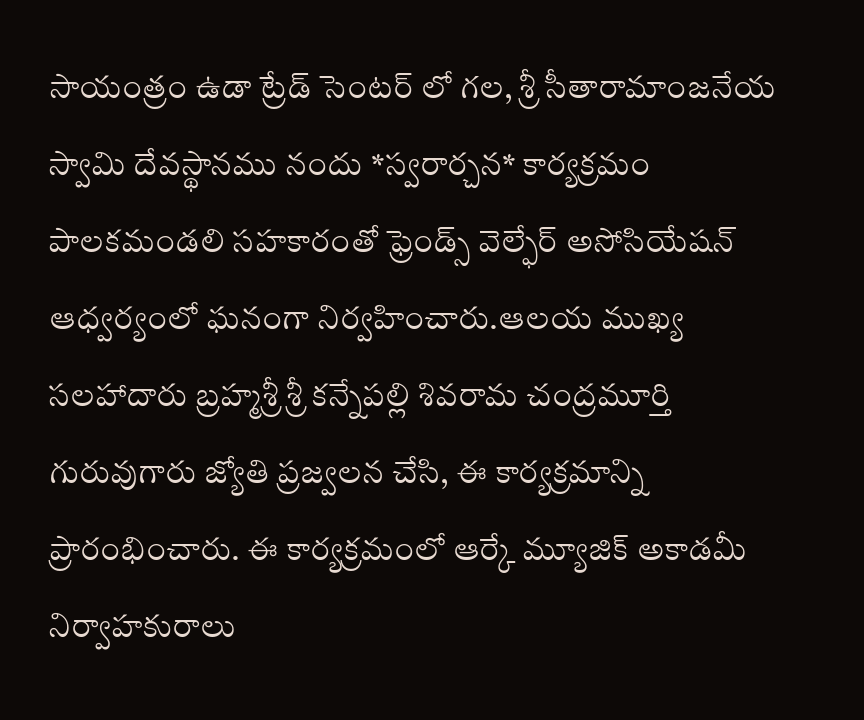సాయంత్రం ఉడా ట్రేడ్ సెంటర్ లో గల, శ్రీ సీతారామాంజనేయ స్వామి దేవస్థానము నందు *స్వరార్చన* కార్యక్రమం
పాలకమండలి సహకారంతో ఫ్రెండ్స్ వెల్ఫేర్ అసోసియేషన్ ఆధ్వర్యంలో ఘనంగా నిర్వహించారు.ఆలయ ముఖ్య సలహాదారు బ్రహ్మశ్రీ శ్రీ కన్నేపల్లి శివరామ చంద్రమూర్తి గురువుగారు జ్యోతి ప్రజ్వలన చేసి, ఈ కార్యక్రమాన్ని ప్రారంభించారు. ఈ కార్యక్రమంలో ఆర్కే మ్యూజిక్ అకాడమీ నిర్వాహకురాలు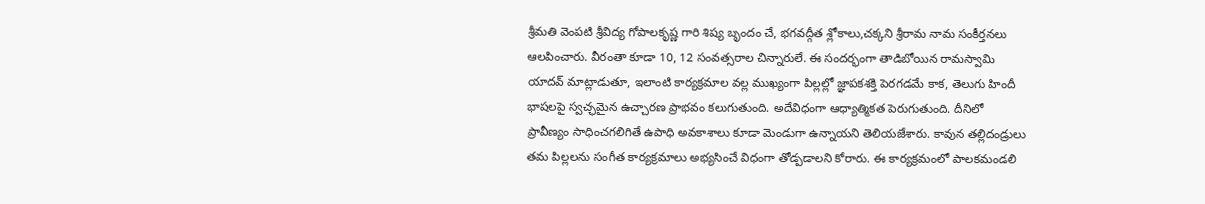శ్రీమతి వెంపటి శ్రీవిద్య గోపాలకృష్ణ గారి శిష్య బృందం చే, భగవద్గీత శ్లోకాలు,చక్కని శ్రీరామ నామ సంకీర్తనలు ఆలపించారు. వీరంతా కూడా 10, 12 సంవత్సరాల చిన్నారులే. ఈ సందర్భంగా తాడిబోయిన రామస్వామి యాదవ్ మాట్లాడుతూ, ఇలాంటి కార్యక్రమాల వల్ల ముఖ్యంగా పిల్లల్లో జ్ఞాపకశక్తి పెరగడమే కాక, తెలుగు హిందీ భాషలపై స్వచ్ఛమైన ఉచ్చారణ ప్రాభవం కలుగుతుంది. అదేవిధంగా ఆధ్యాత్మికత పెరుగుతుంది. దీనిలో ప్రావీణ్యం సాధించగలిగితే ఉపాధి అవకాశాలు కూడా మెండుగా ఉన్నాయని తెలియజేశారు. కావున తల్లిదండ్రులు తమ పిల్లలను సంగీత కార్యక్రమాలు అభ్యసించే విధంగా తోడ్పడాలని కోరారు. ఈ కార్యక్రమంలో పాలకమండలి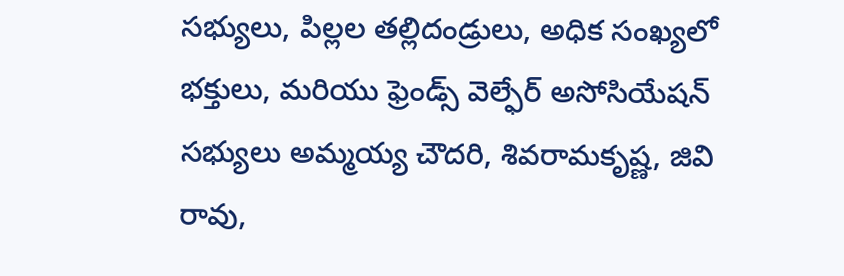సభ్యులు, పిల్లల తల్లిదండ్రులు, అధిక సంఖ్యలో భక్తులు, మరియు ఫ్రెండ్స్ వెల్ఫేర్ అసోసియేషన్ సభ్యులు అమ్మయ్య చౌదరి, శివరామకృష్ణ, జివి రావు,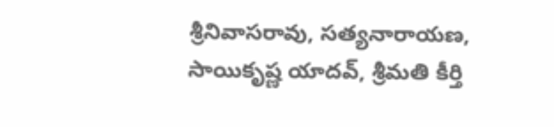శ్రీనివాసరావు, సత్యనారాయణ, సాయికృష్ణ యాదవ్, శ్రీమతి కీర్తి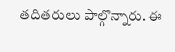తదితరులు పాల్గొన్నారు. ఈ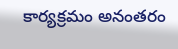కార్యక్రమం అనంతరం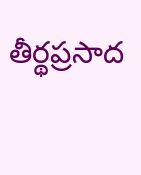తీర్థప్రసాద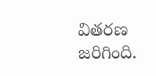వితరణ జరిగింది.